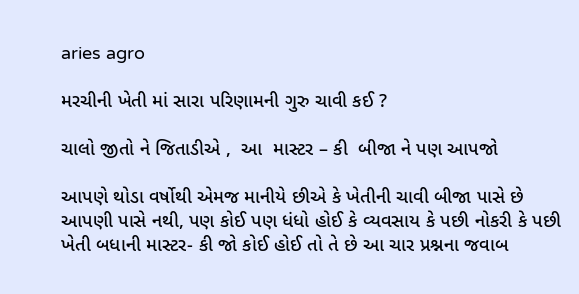aries agro

મરચીની ખેતી માં સારા પરિણામની ગુરુ ચાવી કઈ ?

ચાલો જીતો ને જિતાડીએ ,  આ  માસ્ટર – કી  બીજા ને પણ આપજો

આપણે થોડા વર્ષોથી એમજ માનીયે છીએ કે ખેતીની ચાવી બીજા પાસે છે આપણી પાસે નથી, પણ કોઈ પણ ધંધો હોઈ કે વ્યવસાય કે પછી નોકરી કે પછી ખેતી બધાની માસ્ટર- કી જો કોઈ હોઈ તો તે છે આ ચાર પ્રશ્નના જવાબ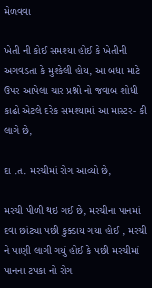મેળવવા

ખેતી ની કોઈ સમશ્યા હોઈ કે ખેતીની અગવડતા કે મુશ્કેલી હોય, આ બધા માટે ઉપર આપેલા ચાર પ્રશ્નો નો જવાબ શોધી કાઢો એટલે દરેક સમશ્યામાં આ માસ્ટર- કી લાગે છે,

દા .ત. મરચીમાં રોગ આવ્યો છે,

મરચી પીળી થઇ ગઈ છે, મરચીના પાનમાં દવા છાંટ્યા પછી કુક્ડાય ગયા હોઈ , મરચી ને પાણી લાગી ગયું હોઈ કે પછી મરચીમાં પાનના ટપકા નો રોગ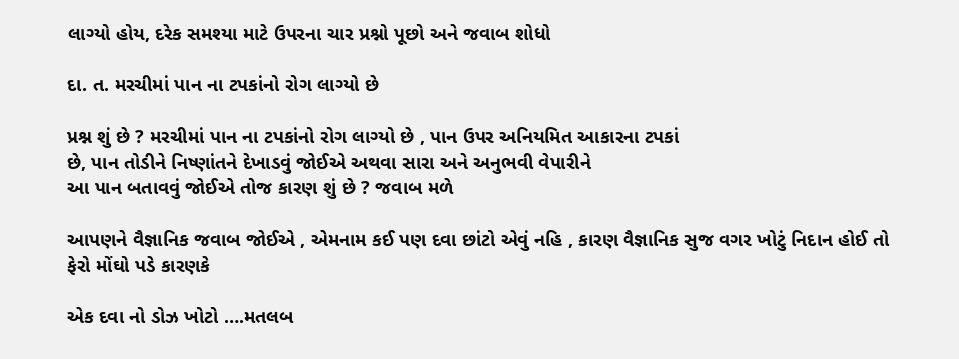લાગ્યો હોય, દરેક સમશ્યા માટે ઉપરના ચાર પ્રશ્નો પૂછો અને જવાબ શોધો

દા. ત. મરચીમાં પાન ના ટપકાંનો રોગ લાગ્યો છે

પ્રશ્ન શું છે ? મરચીમાં પાન ના ટપકાંનો રોગ લાગ્યો છે , પાન ઉપર અનિયમિત આકારના ટપકાં
છે, પાન તોડીને નિષ્ણાંતને દેખાડવું જોઈએ અથવા સારા અને અનુભવી વેપારીને
આ પાન બતાવવું જોઈએ તોજ કારણ શું છે ? જવાબ મળે

આપણને વૈજ્ઞાનિક જવાબ જોઈએ , એમનામ કઈ પણ દવા છાંટો એવું નહિ , કારણ વૈજ્ઞાનિક સુજ વગર ખોટું નિદાન હોઈ તો ફેરો મોંઘો પડે કારણકે

એક દવા નો ડોઝ ખોટો ….મતલબ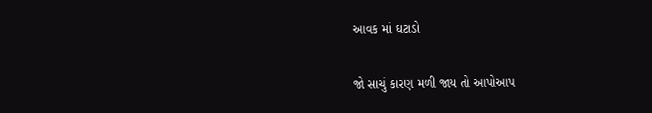આવક માં ઘટાડો

જો સાચું કારણ મળી જાય તો આપોઆપ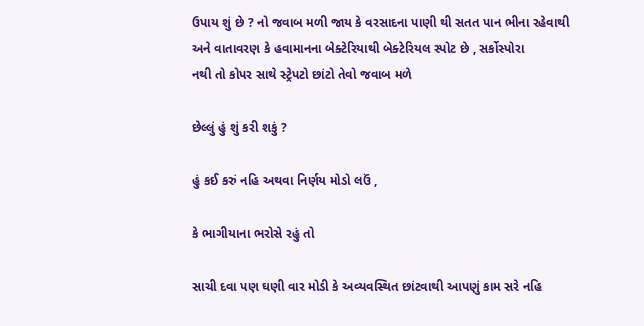ઉપાય શું છે ? નો જવાબ મળી જાય કે વરસાદના પાણી થી સતત પાન ભીના રહેવાથી
અને વાતાવરણ કે હવામાનના બેક્ટેરિયાથી બેક્ટેરિયલ સ્પોટ છે , સર્કોસ્પોરા
નથી તો કોપર સાથે સ્ટ્રેપટો છાંટો તેવો જવાબ મળે

છેલ્લું હું શું કરી શકું ?

હું કઈ કરું નહિ અથવા નિર્ણય મોડો લઉં ,

કે ભાગીયાના ભરોસે રહું તો

સાચી દવા પણ ઘણી વાર મોડી કે અવ્યવસ્થિત છાંટવાથી આપણું કામ સરે નહિ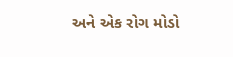અને એક રોગ મોડો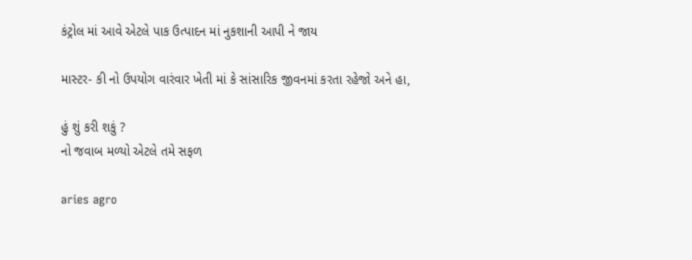કંટ્રોલ માં આવે એટલે પાક ઉત્પાદન માં નુકશાની આપી ને જાય

માસ્ટર- કી નો ઉપયોગ વારંવાર ખેતી માં કે સાંસારિક જીવનમાં કરતા રહેજો અને હા,

હું શું કરી શકું ?
નો જવાબ મળ્યો એટલે તમે સફળ

aries agro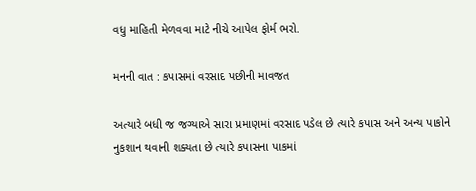વધુ માહિતી મેળવવા માટે નીચે આપેલ ફોર્મ ભરો.

મનની વાત : કપાસમાં વરસાદ પછીની માવજત

અત્યારે બધી જ જગ્યાએ સારા પ્રમાણમાં વરસાદ પડેલ છે ત્યારે કપાસ અને અન્ય પાકોને નુકશાન થવાની શક્યતા છે ત્યારે કપાસના પાકમાં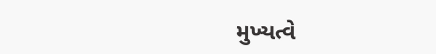મુખ્યત્વે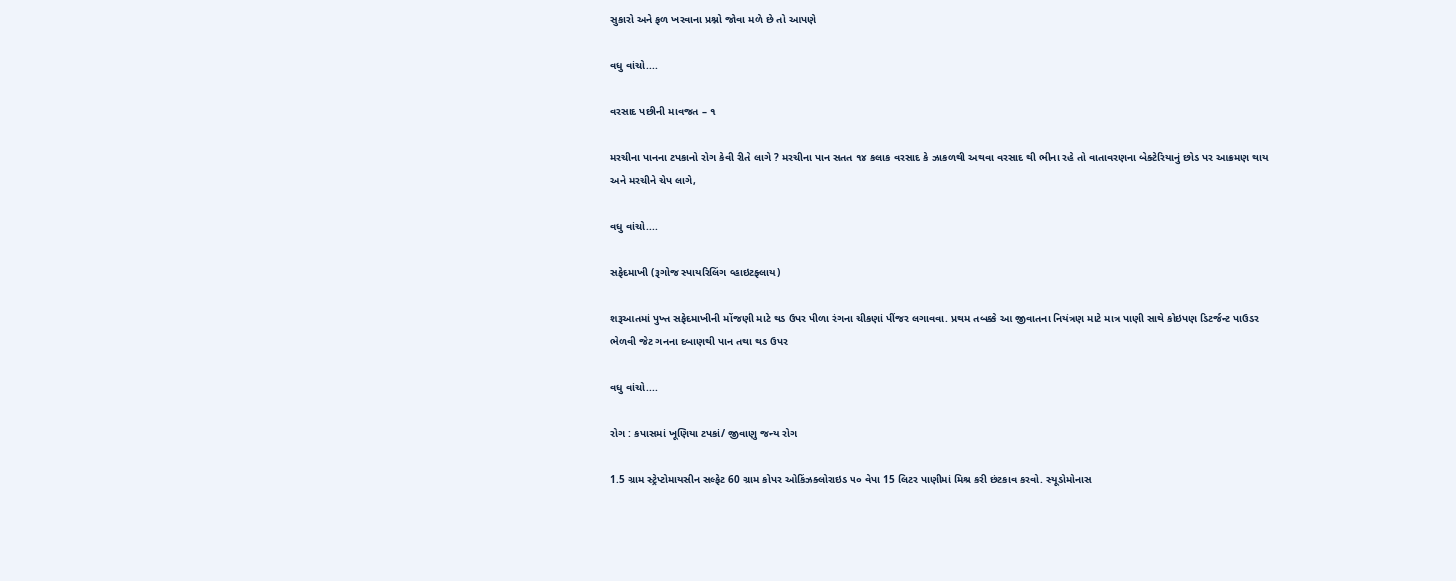સુકારો અને ફળ ખરવાના પ્રશ્નો જોવા મળે છે તો આપણે

વધુ વાંચો....

વરસાદ પછીની માવજત – ૧

મરચીના પાનના ટપકાનો રોગ કેવી રીતે લાગે ? મરચીના પાન સતત ૧૪ કલાક વરસાદ કે ઝાકળથી અથવા વરસાદ થી ભીના રહે તો વાતાવરણના બેક્ટેરિયાનું છોડ પર આક્રમણ થાય અને મરચીને ચેપ લાગે,

વધુ વાંચો....

સફેદમાખી (રૂગોજ સ્પાયરિલિંગ વ્હાઇટફ્લાય)

શરૂઆતમાં પુખ્ત સફેદમાખીની મોંજણી માટે થડ ઉપર પીળા રંગના ચીકણાં પીંજર લગાવવા. પ્રથમ તબક્કે આ જીવાતના નિયંત્રણ માટે માત્ર પાણી સાથે કોઇપણ ડિટર્જન્ટ પાઉડર ભેળવી જેટ ગનના દબાણથી પાન તથા થડ ઉપર

વધુ વાંચો....

રોગ : કપાસમાં ખૂણિયા ટપકાં/ જીવાણુ જન્ય રોગ

1.5 ગ્રામ સ્ટ્રેપ્ટોમાયસીન સલ્ફેટ 60 ગ્રામ કોપર ઓકિંઝક્લોરાઇડ ૫૦ વેપા 15 લિટર પાણીમાં મિશ્ર કરી છંટકાવ કરવો. સ્યૂડોમોનાસ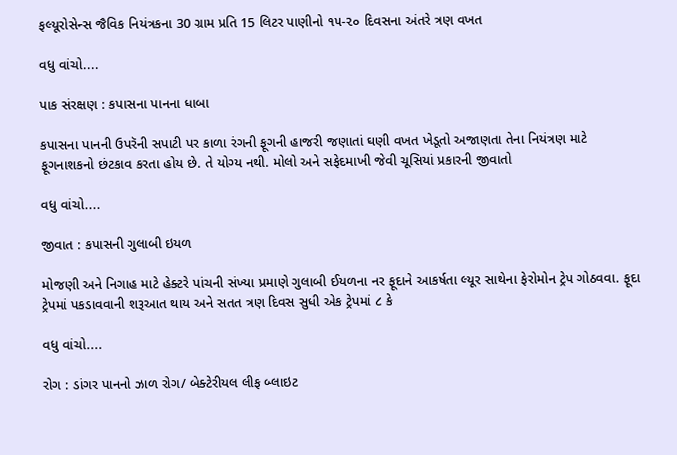ફલ્યૂરોસેન્સ જૈવિક નિયંત્રકના 30 ગ્રામ પ્રતિ 15 લિટર પાણીનો ૧૫-૨૦ દિવસના અંતરે ત્રણ વખત

વધુ વાંચો....

પાક સંરક્ષણ : કપાસના પાનના ધાબા

કપાસના પાનની ઉપરૅની સપાટી પર કાળા રંગની ફૂગની હાજરી જણાતાં ઘણી વખત ખેડૂતો અજાણતા તેના નિયંત્રણ માટે ફૂગનાશકનો છંટકાવ કરતા હોય છે. તે યોગ્ય નથી. મોલો અને સફેદમાખી જેવી ચૂસિયાં પ્રકારની જીવાતો

વધુ વાંચો....

જીવાત : કપાસની ગુલાબી ઇયળ

મોજણી અને નિગાહ માટે હેક્ટરે પાંચની સંખ્યા પ્રમાણે ગુલાબી ઈયળના નર ફૂદાને આકર્ષતા લ્યૂર સાથેના ફેરોમોન ટ્રેપ ગોઠવવા. ફૂદા ટ્રેપમાં પકડાવવાની શરૂઆત થાય અને સતત ત્રણ દિવસ સુધી એક ટ્રેપમાં ૮ કે

વધુ વાંચો....

રોગ : ડાંગર પાનનો ઝાળ રોગ/ બેક્ટેરીયલ લીફ બ્લાઇટ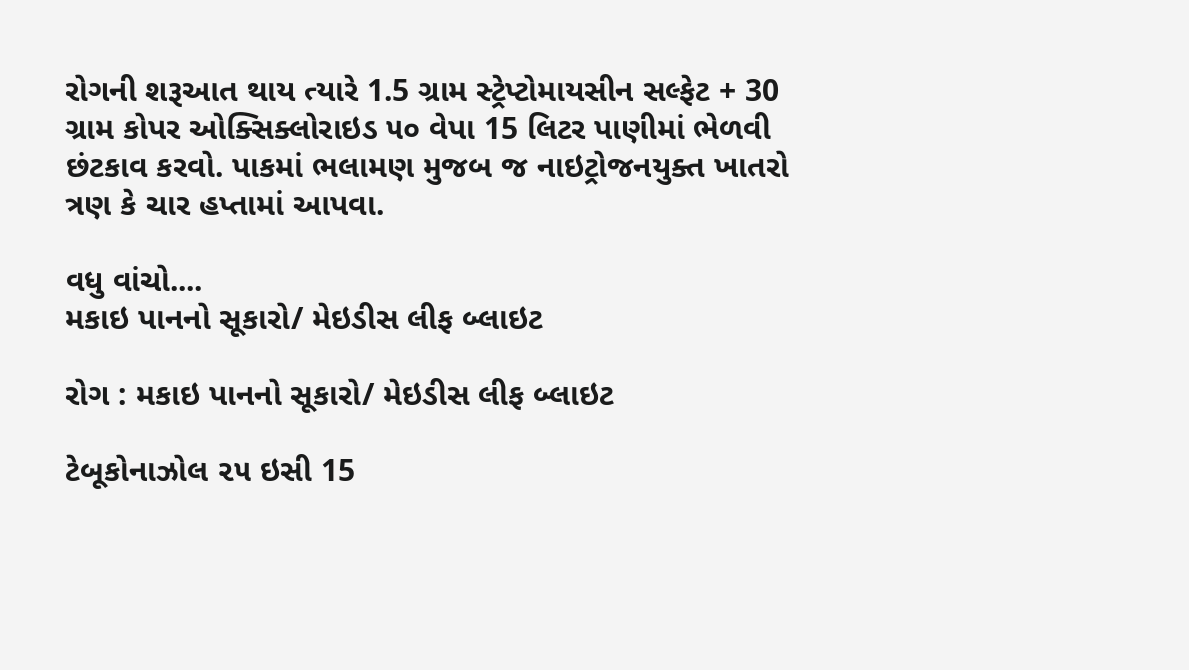રોગની શરૂઆત થાય ત્યારે 1.5 ગ્રામ સ્ટ્રેપ્ટોમાયસીન સલ્ફેટ + 30 ગ્રામ કોપર ઓક્સિક્લોરાઇડ ૫૦ વેપા 15 લિટર પાણીમાં ભેળવી છંટકાવ કરવો. પાકમાં ભલામણ મુજબ જ નાઇટ્રોજનયુક્ત ખાતરો ત્રણ કે ચાર હપ્તામાં આપવા.

વધુ વાંચો....
મકાઇ પાનનો સૂકારો/ મેઇડીસ લીફ બ્લાઇટ

રોગ : મકાઇ પાનનો સૂકારો/ મેઇડીસ લીફ બ્લાઇટ

ટેબૂકોનાઝોલ ૨૫ ઇસી 15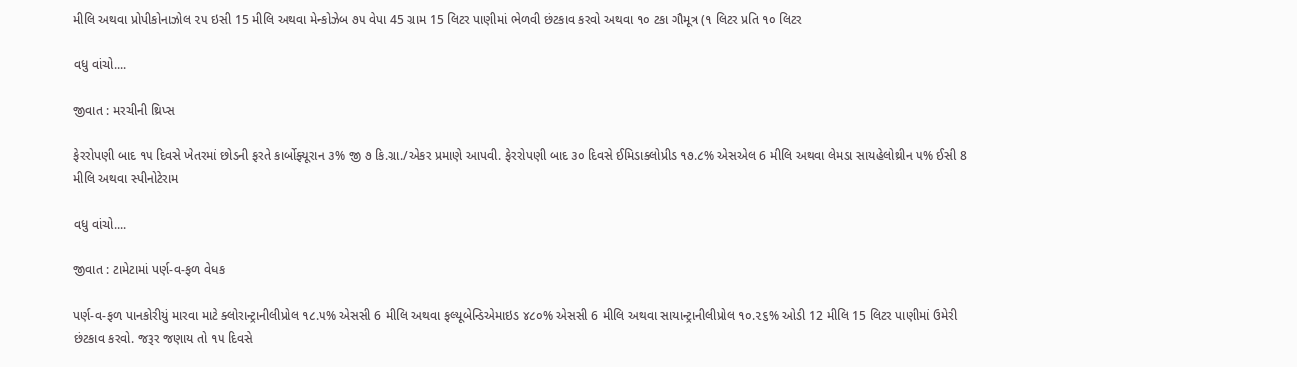મીલિ અથવા પ્રોપીકોનાઝોલ ૨૫ ઇસી 15 મીલિ અથવા મેન્કોઝેબ ૭૫ વેપા 45 ગ્રામ 15 લિટર પાણીમાં ભેળવી છંટકાવ કરવો અથવા ૧૦ ટકા ગૌમૂત્ર (૧ લિટર પ્રતિ ૧૦ લિટર

વધુ વાંચો....

જીવાત : મરચીની થ્રિપ્સ

ફેરરોપણી બાદ ૧૫ દિવસે ખેતરમાં છોડની ફરતે કાર્બોફ્યૂરાન ૩% જી ૭ કિ.ગ્રા./એકર પ્રમાણે આપવી. ફેરરોપણી બાદ ૩૦ દિવસે ઈમિડાક્લોપ્રીડ ૧૭.૮% એસએલ 6 મીલિ અથવા લેમડા સાયહેલોથ્રીન ૫% ઈસી 8 મીલિ અથવા સ્પીનોટેરામ

વધુ વાંચો....

જીવાત : ટામેટામાં પર્ણ-વ-ફળ વેધક

પર્ણ-વ-ફળ પાનકોરીયું મારવા માટે ક્લોરાન્ટ્રાનીલીપ્રોલ ૧૮.૫% એસસી 6 મીલિ અથવા ફલ્યૂબેન્ડિએમાઇડ ૪૮૦% એસસી 6 મીલિ અથવા સાયાન્ટ્રાનીલીપ્રોલ ૧૦.૨૬% ઓડી 12 મીલિ 15 લિટર પાણીમાં ઉમેરી છંટકાવ કરવો. જરૂર જણાય તો ૧૫ દિવસે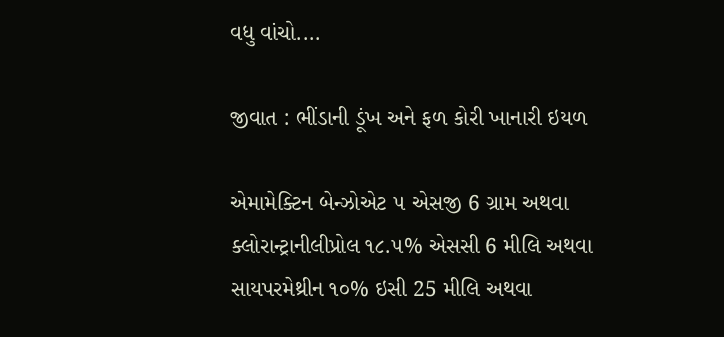વધુ વાંચો....

જીવાત : ભીંડાની ડૂંખ અને ફળ કોરી ખાનારી ઇયળ

એમામેક્ટિન બેન્ઝોએટ ૫ એસજી 6 ગ્રામ અથવા ક્લોરાન્ટ્રાનીલીપ્રોલ ૧૮.૫% એસસી 6 મીલિ અથવા સાયપરમેથ્રીન ૧૦% ઇસી 25 મીલિ અથવા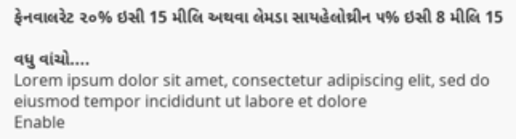ફેનવાલરેટ ૨૦% ઇસી 15 મીલિ અથવા લેમડા સાયહેલોથ્રીન ૫% ઇસી 8 મીલિ 15

વધુ વાંચો....
Lorem ipsum dolor sit amet, consectetur adipiscing elit, sed do eiusmod tempor incididunt ut labore et dolore
Enable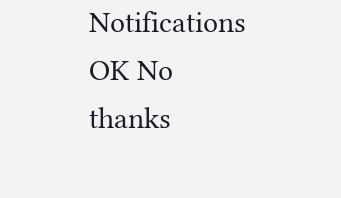Notifications OK No thanks